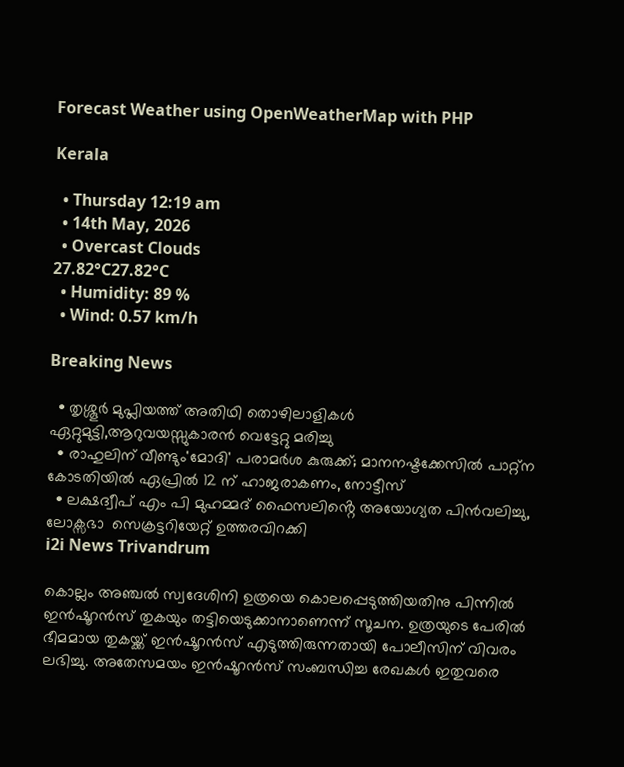Forecast Weather using OpenWeatherMap with PHP

Kerala

  • Thursday 12:19 am
  • 14th May, 2026
  • Overcast Clouds
27.82°C27.82°C
  • Humidity: 89 %
  • Wind: 0.57 km/h

Breaking News

  • തൃശ്ശൂർ മുപ്ലിയത്ത് അതിഥി തൊഴിലാളികൾ ഏറ്റുമുട്ടി,ആറുവയസ്സുകാരൻ വെട്ടേറ്റു മരിച്ചു
  • രാഹുലിന് വീണ്ടും'മോദി' പരാമര്‍ശ കുരുക്ക്; മാനനഷ്ടക്കേസിൽ പാറ്റ്ന കോടതിയിൽ ഏപ്രിൽ 12 ന് ഹാജരാകണം, നോട്ടീസ്
  • ലക്ഷദ്വീപ് എം പി മുഹമ്മദ് ഫൈസലിൻ്റെ അയോഗ്യത പിൻവലിച്ചു, ലോക്സഭാ  സെക്രട്ടറിയേറ്റ് ഉത്തരവിറക്കി
i2i News Trivandrum

കൊല്ലം അഞ്ചൽ സ്വദേശിനി ഉത്രയെ കൊലപ്പെടുത്തിയതിനു പിന്നിൽ ഇൻഷൂറൻസ് തുകയും തട്ടിയെടുക്കാനാണെന്ന് സൂചന. ഉത്രയുടെ പേരിൽ ഭീമമായ തുകയ്ക്ക് ഇൻഷൂറൻസ് എടുത്തിരുന്നതായി പോലീസിന് വിവരം  ലഭിച്ചു. അതേസമയം ഇൻഷൂറൻസ് സംബന്ധിച്ച രേഖകൾ ഇതുവരെ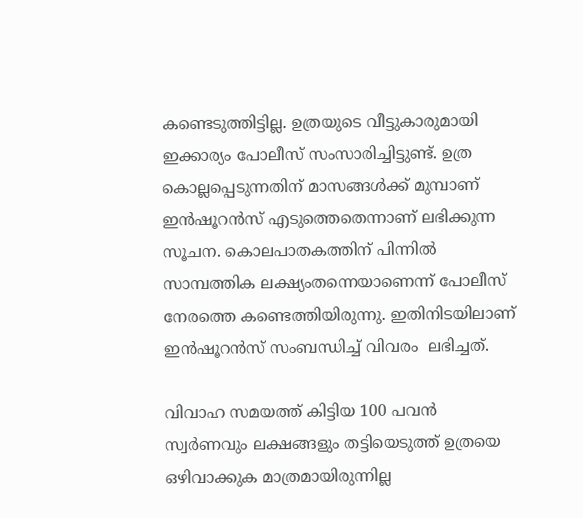കണ്ടെടുത്തിട്ടില്ല. ഉത്രയുടെ വീട്ടുകാരുമായി ഇക്കാര്യം പോലീസ് സംസാരിച്ചിട്ടുണ്ട്. ഉത്ര കൊല്ലപ്പെടുന്നതിന് മാസങ്ങൾക്ക് മുമ്പാണ് ഇൻഷൂറൻസ് എടുത്തെതെന്നാണ് ലഭിക്കുന്ന സൂചന. കൊലപാതകത്തിന് പിന്നിൽ സാമ്പത്തിക ലക്ഷ്യംതന്നെയാണെന്ന് പോലീസ് നേരത്തെ കണ്ടെത്തിയിരുന്നു. ഇതിനിടയിലാണ് ഇൻഷൂറൻസ് സംബന്ധിച്ച് വിവരം  ലഭിച്ചത്.

വിവാഹ സമയത്ത് കിട്ടിയ 100 പവൻ സ്വർണവും ലക്ഷങ്ങളും തട്ടിയെടുത്ത് ഉത്രയെ ഒഴിവാക്കുക മാത്രമായിരുന്നില്ല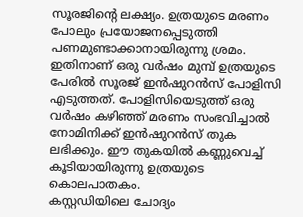സൂരജിന്‍റെ ലക്ഷ്യം. ഉത്രയുടെ മരണം പോലും പ്രയോജനപ്പെടുത്തി പണമുണ്ടാക്കാനായിരുന്നു ശ്രമം. ഇതിനാണ് ഒരു വർഷം മുമ്പ് ഉത്രയുടെ പേരിൽ സൂരജ്‌ ഇൻഷുറൻസ് പോളിസി എടുത്തത്. പോളിസിയെടുത്ത് ഒരു വർഷം കഴിഞ്ഞ് മരണം സംഭവിച്ചാൽ നോമിനിക്ക് ഇൻഷുറൻസ് തുക ലഭിക്കും. ഈ തുകയിൽ കണ്ണുവെച്ച് കൂടിയായിരുന്നു ഉത്രയുടെ കൊലപാതകം.
കസ്റ്റഡിയിലെ ചോദ്യം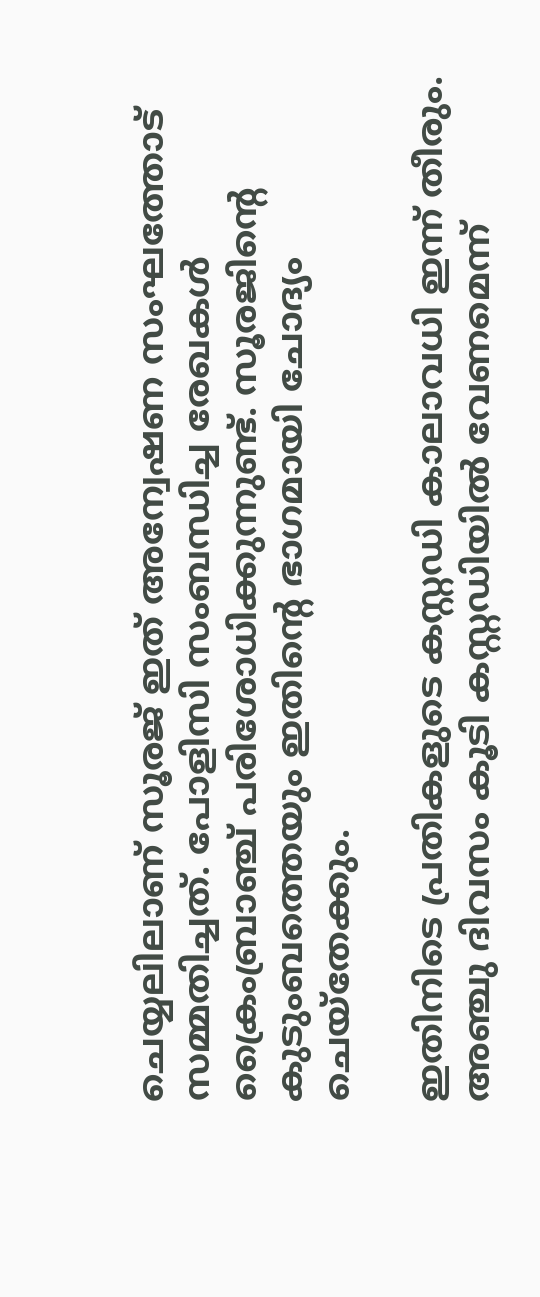ചെയ്യലിലാണ് സൂരജ് ഇത് അന്വേഷണ സംഘത്തോട് സമ്മതിച്ചത്. പോളിസി സംബന്ധിച്ച രേഖകൾ ക്രൈംബ്രാഞ്ച് പരിശോധിക്കുന്നുണ്ട്. സൂരജിന്‍റെ കുടുംബത്തെയും ഇതിന്റെ ഭാഗമായി ചോദ്യം ചെയ്‌തേക്കും.

ഇതിനിടെ പ്രതികളുടെ കസ്റ്റഡി കാലാവധി ഇന്ന് തീരും. അഞ്ചു ദിവസം കൂടി കസ്റ്റഡിയിൽ വേണമെന്ന്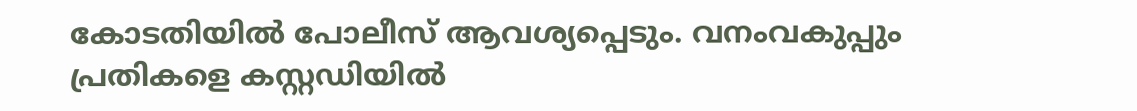കോടതിയിൽ പോലീസ് ആവശ്യപ്പെടും. വനംവകുപ്പും പ്രതികളെ കസ്റ്റഡിയിൽ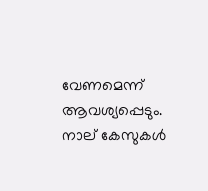വേണമെന്ന് ആവശ്യപ്പെടും. നാല് കേസുകൾ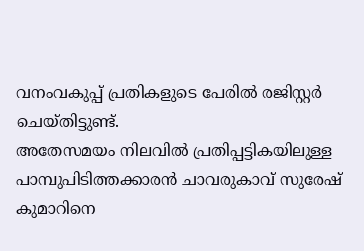വനംവകുപ്പ് പ്രതികളുടെ പേരിൽ രജിസ്റ്റർ ചെയ്തിട്ടുണ്ട്.
അതേസമയം നിലവിൽ പ്രതിപ്പട്ടികയിലുള്ള പാമ്പുപിടിത്തക്കാരൻ ചാവരുകാവ് സുരേഷ് കുമാറിനെ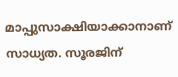മാപ്പുസാക്ഷിയാക്കാനാണ് സാധ്യത. സൂരജിന്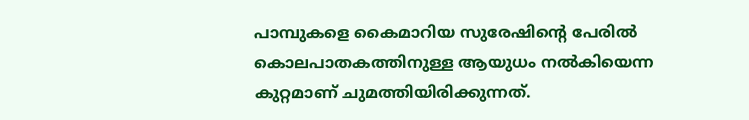പാമ്പുകളെ കൈമാറിയ സുരേഷിന്റെ പേരിൽ കൊലപാതകത്തിനുള്ള ആയുധം നൽകിയെന്ന കുറ്റമാണ് ചുമത്തിയിരിക്കുന്നത്.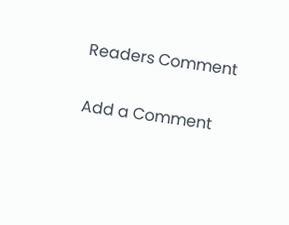Readers Comment

Add a Comment